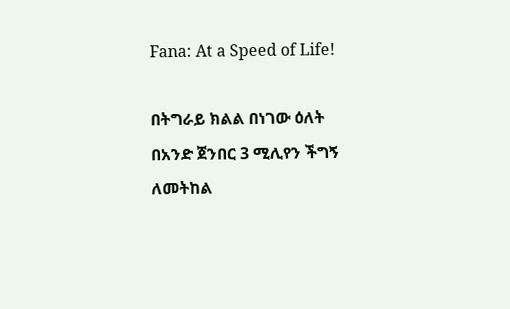Fana: At a Speed of Life!

በትግራይ ክልል በነገው ዕለት በአንድ ጀንበር 3 ሚሊየን ችግኝ ለመትከል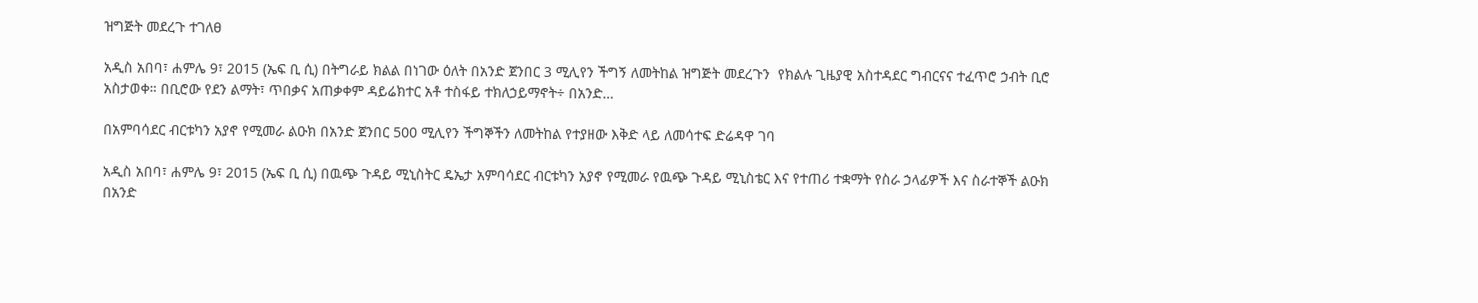ዝግጅት መደረጉ ተገለፀ

አዲስ አበባ፣ ሐምሌ 9፣ 2015 (ኤፍ ቢ ሲ) በትግራይ ክልል በነገው ዕለት በአንድ ጀንበር 3 ሚሊየን ችግኝ ለመትከል ዝግጅት መደረጉን  የክልሉ ጊዜያዊ አስተዳደር ግብርናና ተፈጥሮ ኃብት ቢሮ አስታወቀ። በቢሮው የደን ልማት፣ ጥበቃና አጠቃቀም ዳይሬክተር አቶ ተስፋይ ተክለኃይማኖት÷ በአንድ…

በአምባሳደር ብርቱካን አያኖ የሚመራ ልዑክ በአንድ ጀንበር 500 ሚሊየን ችግኞችን ለመትከል የተያዘው እቅድ ላይ ለመሳተፍ ድሬዳዋ ገባ

አዲስ አበባ፣ ሐምሌ 9፣ 2015 (ኤፍ ቢ ሲ) በዉጭ ጉዳይ ሚኒስትር ዴኤታ አምባሳደር ብርቱካን አያኖ የሚመራ የዉጭ ጉዳይ ሚኒስቴር እና የተጠሪ ተቋማት የስራ ኃላፊዎች እና ስራተኞች ልዑክ በአንድ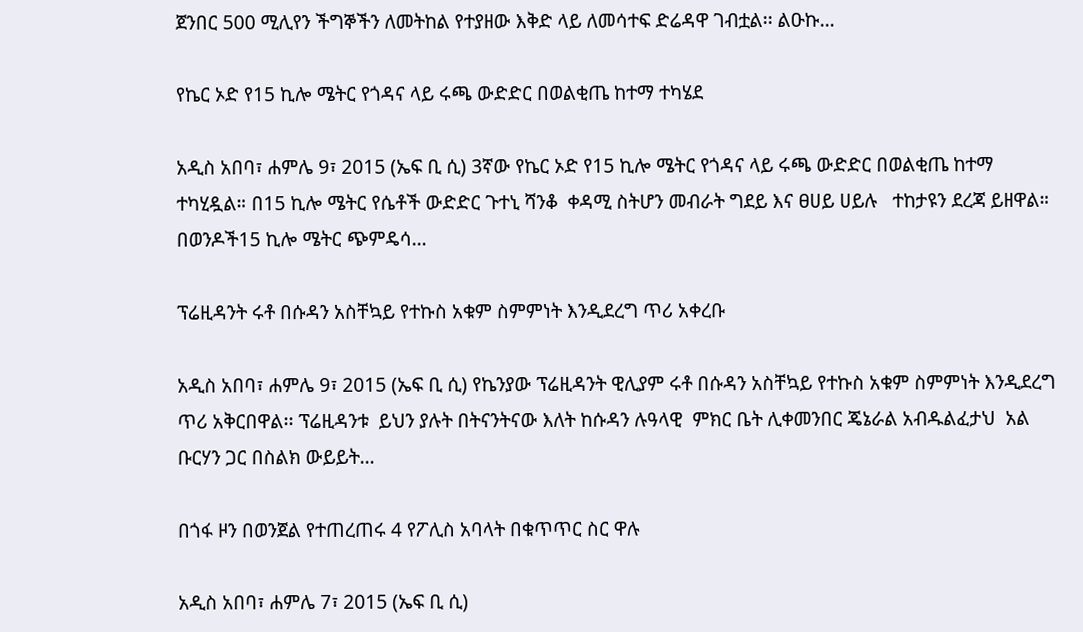ጀንበር 500 ሚሊየን ችግኞችን ለመትከል የተያዘው እቅድ ላይ ለመሳተፍ ድሬዳዋ ገብቷል፡፡ ልዑኩ…

የኬር ኦድ የ15 ኪሎ ሜትር የጎዳና ላይ ሩጫ ውድድር በወልቂጤ ከተማ ተካሄደ

አዲስ አበባ፣ ሐምሌ 9፣ 2015 (ኤፍ ቢ ሲ) 3ኛው የኬር ኦድ የ15 ኪሎ ሜትር የጎዳና ላይ ሩጫ ውድድር በወልቂጤ ከተማ ተካሂዷል። በ15 ኪሎ ሜትር የሴቶች ውድድር ጉተኒ ሻንቆ  ቀዳሚ ስትሆን መብራት ግደይ እና ፀሀይ ሀይሉ   ተከታዩን ደረጃ ይዘዋል። በወንዶች15 ኪሎ ሜትር ጭምዴሳ…

ፕሬዚዳንት ሩቶ በሱዳን አስቸኳይ የተኩስ አቁም ስምምነት እንዲደረግ ጥሪ አቀረቡ

አዲስ አበባ፣ ሐምሌ 9፣ 2015 (ኤፍ ቢ ሲ) የኬንያው ፕሬዚዳንት ዊሊያም ሩቶ በሱዳን አስቸኳይ የተኩስ አቁም ስምምነት እንዲደረግ ጥሪ አቅርበዋል፡፡ ፕሬዚዳንቱ  ይህን ያሉት በትናንትናው እለት ከሱዳን ሉዓላዊ  ምክር ቤት ሊቀመንበር ጄኔራል አብዱልፈታህ  አል ቡርሃን ጋር በስልክ ውይይት…

በጎፋ ዞን በወንጀል የተጠረጠሩ 4 የፖሊስ አባላት በቁጥጥር ስር ዋሉ

አዲስ አበባ፣ ሐምሌ 7፣ 2015 (ኤፍ ቢ ሲ)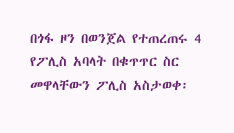በጎፋ ዞን በወንጀል የተጠረጠሩ 4 የፖሊስ አባላት በቁጥጥር ስር መዋላቸውን ፖሊስ አስታወቀ፡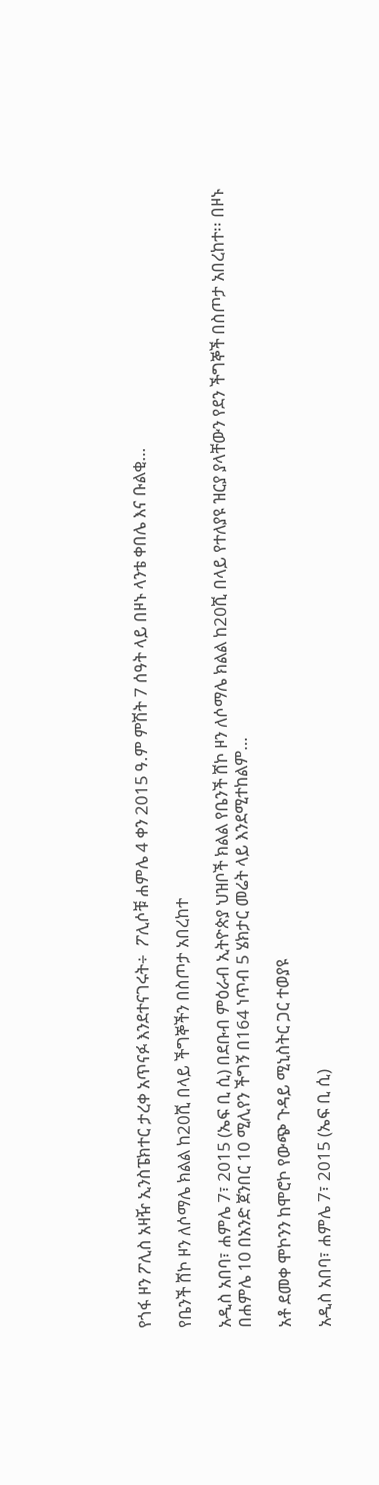የጎፋ ዞን ፖሊስ አዛዥ ኢንስፔክተር ታረቀ አጥናፉ እንደተናገሩት÷  ፖሊሶቹ ሐምሌ 4 ቀን 2015 ዓ.ም ምሽት 7 ሰዓት ላይ በዞኑ ላንቴ ቀበሌ እና ቡልቂ…

የቤንች ሸኮ ዞን ለሶማሌ ክልል ከ20ሺ በላይ ችግኞችን በስጦታ አበረከተ

አዲስ አበባ፣ ሐምሌ 7፣ 2015 (ኤፍ ቢ ሲ) በደቡብ ምዕራብ ኢትዮጵያ ህዝቦች ክልል የቤንች ሸኮ ዞን ለሶማሌ ክልል ከ20ሺ በላይ የተለያዩ ዝርያ ያላቸውን የደን ችግኞች በስጦታ አበረከተ፡፡ በዞኑ በሐምሌ 10 በአንድ ጀንበር 10 ሚሊየን ችግኝ በ164 ነጥብ 5 ሄክታር መሬት ላይ እንደሚተከልም…

አቶ ደመቀ ሞኮንን ከሞሮኮ የውጭ ጉዳይ ሚኒስትር ጋር ተወያዩ

አዲስ አበባ፣ ሐምሌ 7፣ 2015 (ኤፍ ቢ ሲ)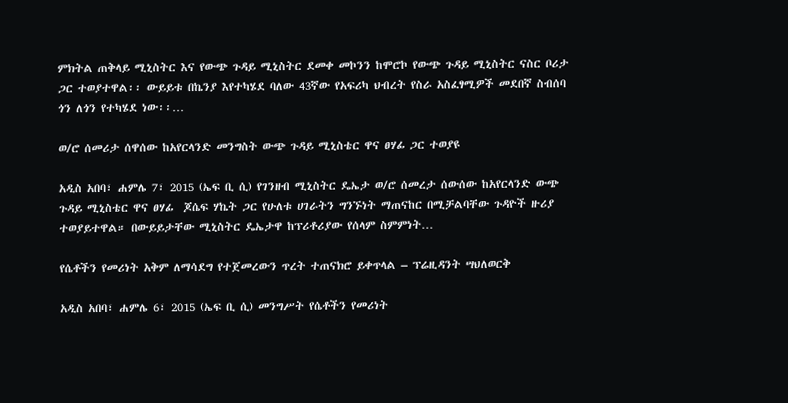ምክትል ጠቅላይ ሚኒስትር እና የውጭ ጉዳይ ሚኒስትር ደመቀ መኮንን ከሞሮኮ የውጭ ጉዳይ ሚኒስትር ናስር ቦሪታ ጋር ተወያተዋል፡፡ ውይይቱ በኬንያ እየተካሄደ ባለው 43ኛው የአፍሪካ ህብረት የስራ አስፈፃሚዎች መደበኛ ስብሰባ ጎን ለጎን የተካሄደ ነው፡፡…

ወ/ሮ ሰመሪታ ሰዋሰው ከአየርላንድ መንግስት ውጭ ጉዳይ ሚኒስቴር ዋና ፀሃፊ ጋር ተወያዩ

አዲስ አበባ፣ ሐምሌ 7፣ 2015 (ኤፍ ቢ ሲ) የገንዘብ ሚኒስትር ዴኤታ ወ/ሮ ሰመረታ ሰውሰው ከአየርላንድ ውጭ ጉዳይ ሚኒስቴር ዋና ፀሃፊ  ጆሴፍ ሃኬት ጋር የሁለቱ ሀገራትን ግንኙነት ማጠናከር በሚቻልባቸው ጉዳዮች ዙሪያ ተወያይተዋል። በውይይታቸው ሚኒስትር ዴኤታዋ ከፕሪቶሪያው የሰላም ስምምነት…

የሴቶችን የመሪነት አቅም ለማሳደግ የተጀመረውን ጥረት ተጠናክሮ ይቀጥላል – ፕሬዚዳንት ሣህለወርቅ

አዲስ አበባ፣ ሐምሌ 6፣ 2015 (ኤፍ ቢ ሲ) መንግሥት የሴቶችን የመሪነት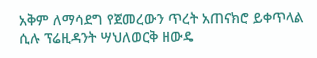አቅም ለማሳደግ የጀመረውን ጥረት አጠናክሮ ይቀጥላል ሲሉ ፕሬዚዳንት ሣህለወርቅ ዘውዴ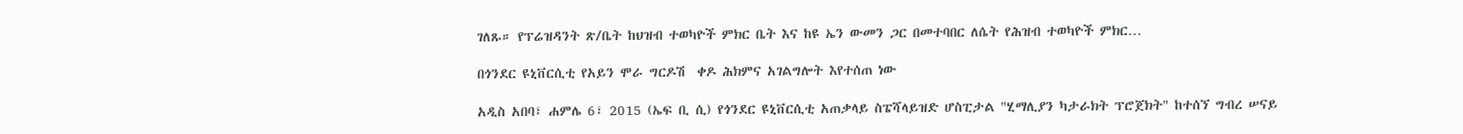ገለጹ። የፕሬዝዳንት ጽ/ቤት ከህዝብ ተወካዮች ምክር ቤት እና ከዩ ኤን ውመን ጋር በመተባበር ለሴት የሕዝብ ተወካዮች ምክር…

በጎንደር ዩኒቨርሲቲ የአይን ሞራ ግርዶሽ  ቀዶ ሕክምና አገልግሎት እየተሰጠ ነው

አዲስ አበባ፣ ሐምሌ 6፣ 2015 (ኤፍ ቢ ሲ) የጎንደር ዩኒቨርሲቲ አጠቃላይ ስፔሻላይዝድ ሆስፒታል "ሂማሊያን ካታራክት ፕሮጀክት" ከተሰኘ ግብረ ሠናይ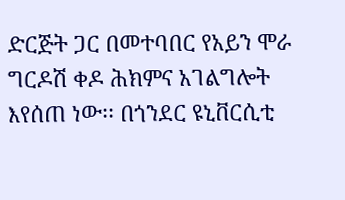ድርጅት ጋር በመተባበር የአይን ሞራ ግርዶሽ ቀዶ ሕክምና አገልግሎት እየሰጠ ነው፡፡ በጎንደር ዩኒቨርሲቲ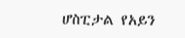ሆስፒታል የአይን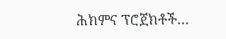ሕክምና ፕሮጀክቶች…